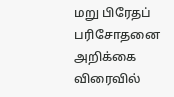மறு பிரேதப் பரிசோதனை அறிக்கை விரைவில்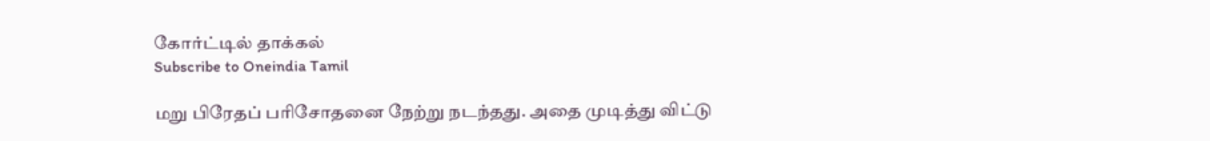கோர்ட்டில் தாக்கல்
Subscribe to Oneindia Tamil

மறு பிரேதப் பரிசோதனை நேற்று நடந்தது. அதை முடித்து விட்டு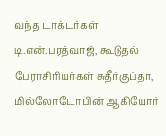வந்த டாக்டர்கள் டி.என்.பரத்வாஜ், கூடுதல் பேராசிரியர்கள் சுதீர்குப்தா, மில்லோடோபின் ஆகியோர்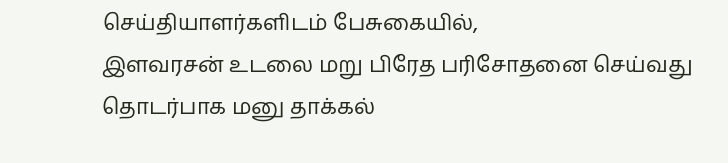செய்தியாளர்களிடம் பேசுகையில்,
இளவரசன் உடலை மறு பிரேத பரிசோதனை செய்வது தொடர்பாக மனு தாக்கல்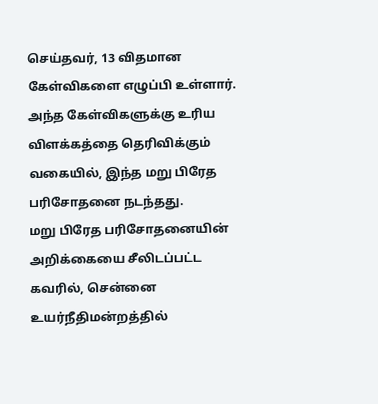செய்தவர், 13 விதமான கேள்விகளை எழுப்பி உள்ளார். அந்த கேள்விகளுக்கு உரிய விளக்கத்தை தெரிவிக்கும் வகையில், இந்த மறு பிரேத பரிசோதனை நடந்தது.
மறு பிரேத பரிசோதனையின் அறிக்கையை சீலிடப்பட்ட கவரில், சென்னை உயர்நீதிமன்றத்தில்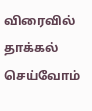விரைவில் தாக்கல் செய்வோம்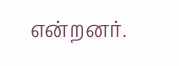என்றனர்.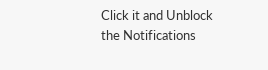Click it and Unblock the Notifications